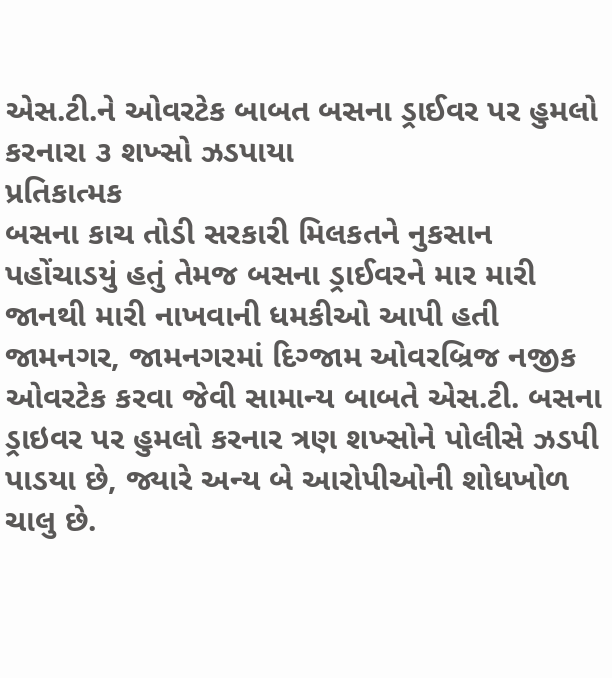એસ.ટી.ને ઓવરટેક બાબત બસના ડ્રાઈવર પર હુમલો કરનારા ૩ શખ્સો ઝડપાયા
પ્રતિકાત્મક
બસના કાચ તોડી સરકારી મિલકતને નુકસાન પહોંચાડયું હતું તેમજ બસના ડ્રાઈવરને માર મારી જાનથી મારી નાખવાની ધમકીઓ આપી હતી
જામનગર, જામનગરમાં દિગ્જામ ઓવરબ્રિજ નજીક ઓવરટેક કરવા જેવી સામાન્ય બાબતે એસ.ટી. બસના ડ્રાઇવર પર હુમલો કરનાર ત્રણ શખ્સોને પોલીસે ઝડપી પાડયા છે, જ્યારે અન્ય બે આરોપીઓની શોધખોળ ચાલુ છે.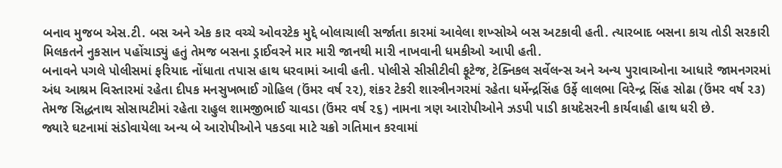બનાવ મુજબ એસ.ટી. બસ અને એક કાર વચ્ચે ઓવરટેક મુદ્દે બોલાચાલી સર્જાતા કારમાં આવેલા શખ્સોએ બસ અટકાવી હતી. ત્યારબાદ બસના કાચ તોડી સરકારી મિલકતને નુકસાન પહોંચાડ્યું હતું તેમજ બસના ડ્રાઈવરને માર મારી જાનથી મારી નાખવાની ધમકીઓ આપી હતી.
બનાવને પગલે પોલીસમાં ફરિયાદ નોંધાતા તપાસ હાથ ધરવામાં આવી હતી. પોલીસે સીસીટીવી ફૂટેજ, ટેક્નિકલ સર્વેલન્સ અને અન્ય પુરાવાઓના આધારે જામનગરમાં અંધ આશ્રમ વિસ્તારમાં રહેતા દીપક મનસુખભાઈ ગોહિલ (ઉંમર વર્ષ ૨૨), શંકર ટેકરી શાસ્ત્રીનગરમાં રહેતા ધર્મેન્દ્રસિંહ ઉર્ફે લાલભા વિરેન્દ્ર સિંહ સોઢા (ઉંમર વર્ષ ૨૩) તેમજ સિદ્ધનાથ સોસાયટીમાં રહેતા રાહુલ શામજીભાઈ ચાવડા (ઉંમર વર્ષ ૨૬) નામના ત્રણ આરોપીઓને ઝડપી પાડી કાયદેસરની કાર્યવાહી હાથ ધરી છે.
જ્યારે ઘટનામાં સંડોવાયેલા અન્ય બે આરોપીઓને પકડવા માટે ચક્રો ગતિમાન કરવામાં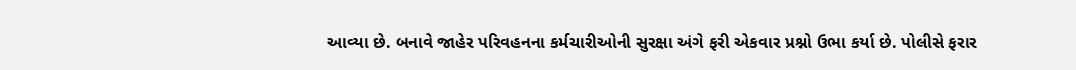આવ્યા છે. બનાવે જાહેર પરિવહનના કર્મચારીઓની સુરક્ષા અંગે ફરી એકવાર પ્રશ્નો ઉભા કર્યા છે. પોલીસે ફરાર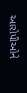આરોપીઓને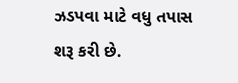ઝડપવા માટે વધુ તપાસ શરૂ કરી છે.